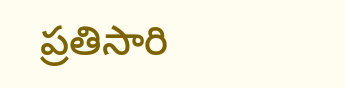ప్రతిసారి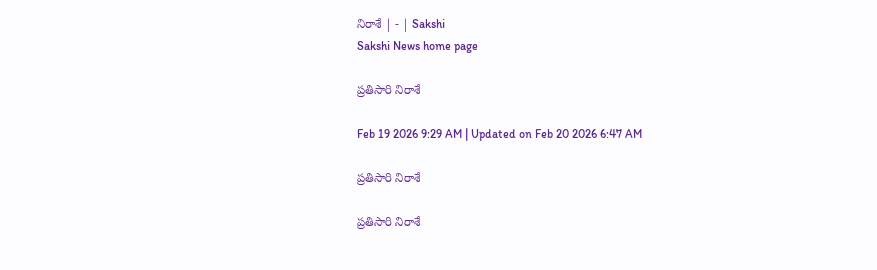నిరాశే | - | Sakshi
Sakshi News home page

ప్రతిసారి నిరాశే

Feb 19 2026 9:29 AM | Updated on Feb 20 2026 6:47 AM

ప్రతిసారి నిరాశే

ప్రతిసారి నిరాశే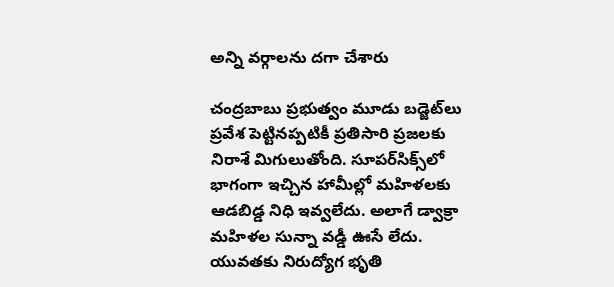అన్ని వర్గాలను దగా చేశారు

చంద్రబాబు ప్రభుత్వం మూడు బడ్జెట్‌లు ప్రవేశ పెట్టినప్పటికీ ప్రతిసారి ప్రజలకు నిరాశే మిగులుతోంది. సూపర్‌సిక్స్‌లో భాగంగా ఇచ్చిన హామీల్లో మహిళలకు ఆడబిడ్డ నిధి ఇవ్వలేదు. అలాగే డ్వాక్రా మహిళల సున్నా వడ్డీ ఊసే లేదు. యువతకు నిరుద్యోగ భృతి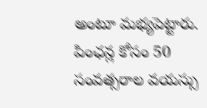అంటూ మభ్యపెట్టారు. పింఛన్ల కోసం 50 సంవత్సరాల వయస్సు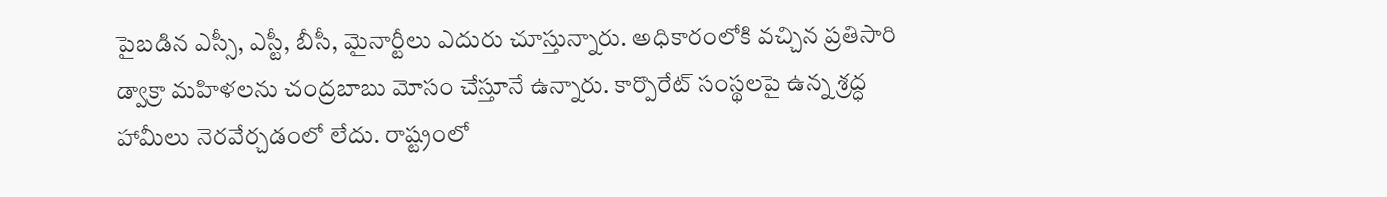పైబడిన ఎస్సీ, ఎస్టీ, బీసీ, మైనార్టీలు ఎదురు చూస్తున్నారు. అధికారంలోకి వచ్చిన ప్రతిసారి డ్వాక్రా మహిళలను చంద్రబాబు మోసం చేస్తూనే ఉన్నారు. కార్పొరేట్‌ సంస్థలపై ఉన్న శ్రద్ధ హామీలు నెరవేర్చడంలో లేదు. రాష్ట్రంలో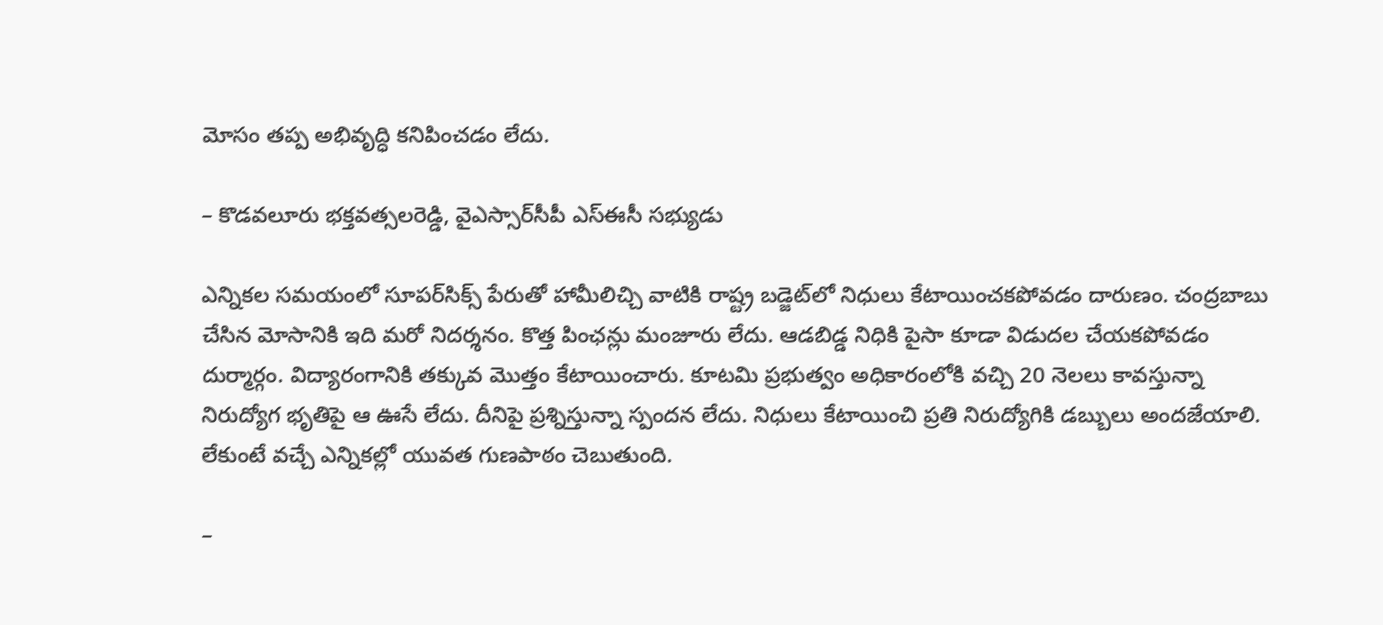మోసం తప్ప అభివృద్ధి కనిపించడం లేదు.

– కొడవలూరు భక్తవత్సలరెడ్డి, వైఎస్సార్‌సీపీ ఎస్‌ఈసీ సభ్యుడు

ఎన్నికల సమయంలో సూపర్‌సిక్స్‌ పేరుతో హామీలిచ్చి వాటికి రాష్ట్ర బడ్జెట్‌లో నిధులు కేటాయించకపోవడం దారుణం. చంద్రబాబు చేసిన మోసానికి ఇది మరో నిదర్శనం. కొత్త పింఛన్లు మంజూరు లేదు. ఆడబిడ్డ నిధికి పైసా కూడా విడుదల చేయకపోవడం దుర్మార్గం. విద్యారంగానికి తక్కువ మొత్తం కేటాయించారు. కూటమి ప్రభుత్వం అధికారంలోకి వచ్చి 20 నెలలు కావస్తున్నా నిరుద్యోగ భృతిపై ఆ ఊసే లేదు. దీనిపై ప్రశ్నిస్తున్నా స్పందన లేదు. నిధులు కేటాయించి ప్రతి నిరుద్యోగికి డబ్బులు అందజేయాలి. లేకుంటే వచ్చే ఎన్నికల్లో యువత గుణపాఠం చెబుతుంది.

–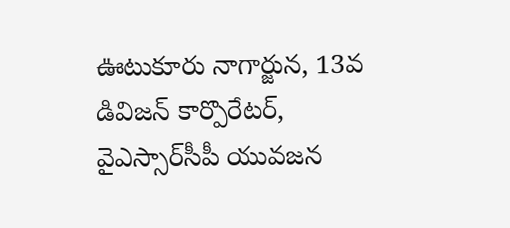ఊటుకూరు నాగార్జున, 13వ డివిజన్‌ కార్పొరేటర్‌, వైఎస్సార్‌సీపీ యువజన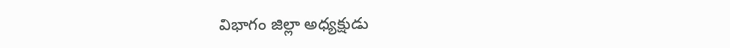విభాగం జిల్లా అధ్యక్షుడు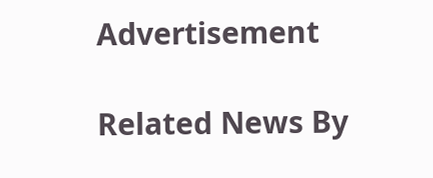Advertisement

Related News By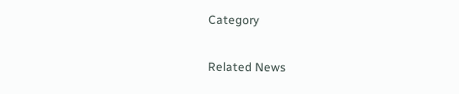Category

Related News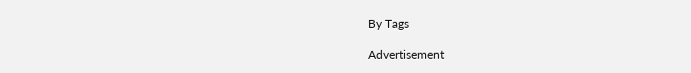By Tags

Advertisement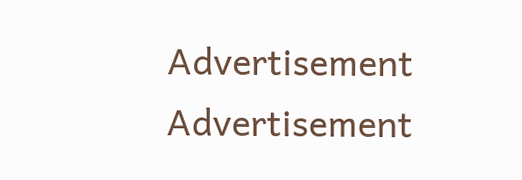Advertisement
Advertisement